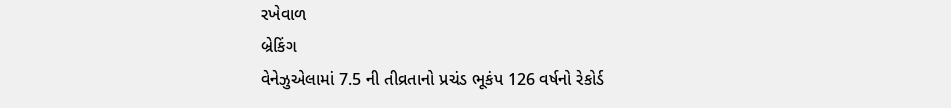રખેવાળ
બ્રેકિંગ
વેનેઝુએલામાં 7.5 ની તીવ્રતાનો પ્રચંડ ભૂકંપ 126 વર્ષનો રેકોર્ડ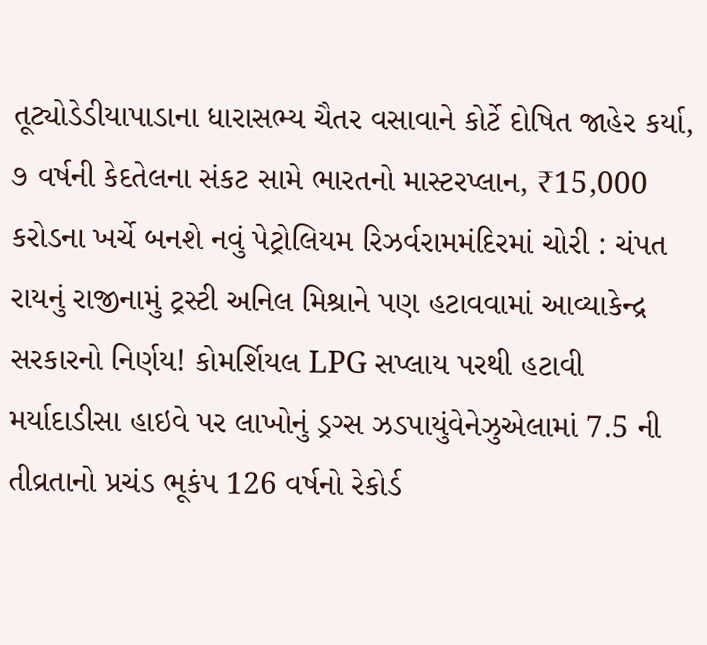તૂટ્યોડેડીયાપાડાના ધારાસભ્ય ચૈતર વસાવાને કોર્ટે દોષિત જાહેર કર્યા, ૭ વર્ષની કેદતેલના સંકટ સામે ભારતનો માસ્ટરપ્લાન, ₹15,000 કરોડના ખર્ચે બનશે નવું પેટ્રોલિયમ રિઝર્વરામમંદિરમાં ચોરી : ચંપત રાયનું રાજીનામું ટ્રસ્ટી અનિલ મિશ્રાને પણ હટાવવામાં આવ્યાકેન્દ્ર સરકારનો નિર્ણય! કોમર્શિયલ LPG સપ્લાય પરથી હટાવી મર્યાદાડીસા હાઇવે પર લાખોનું ડ્રગ્સ ઝડપાયુંવેનેઝુએલામાં 7.5 ની તીવ્રતાનો પ્રચંડ ભૂકંપ 126 વર્ષનો રેકોર્ડ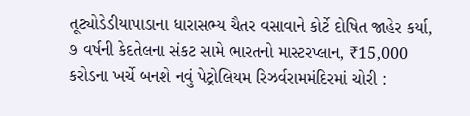તૂટ્યોડેડીયાપાડાના ધારાસભ્ય ચૈતર વસાવાને કોર્ટે દોષિત જાહેર કર્યા, ૭ વર્ષની કેદતેલના સંકટ સામે ભારતનો માસ્ટરપ્લાન, ₹15,000 કરોડના ખર્ચે બનશે નવું પેટ્રોલિયમ રિઝર્વરામમંદિરમાં ચોરી :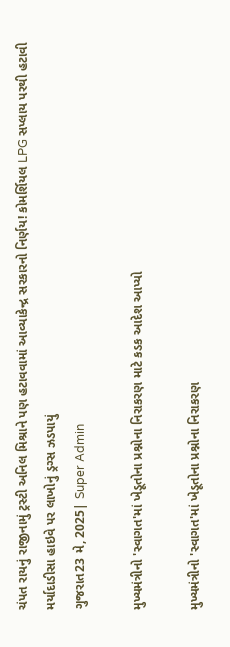ચંપત રાયનું રાજીનામું ટ્રસ્ટી અનિલ મિશ્રાને પણ હટાવવામાં આવ્યાકેન્દ્ર સરકારનો નિર્ણય! કોમર્શિયલ LPG સપ્લાય પરથી હટાવી મર્યાદાડીસા હાઇવે પર લાખોનું ડ્રગ્સ ઝડપાયું
ગુજરાત23 મે, 2025| Super Admin

મુખ્યમંત્રીનો 'સ્વાગત'માં ખેડૂતોના પ્રશ્નોના નિરાકરણ માટે કડક આદેશ આપ્યો

મુખ્યમંત્રીનો 'સ્વાગત'માં ખેડૂતોના પ્રશ્નોના નિરાકરણ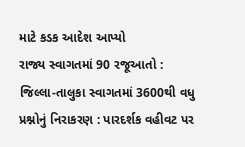માટે કડક આદેશ આપ્યો
રાજ્ય સ્વાગતમાં 90 રજૂઆતો : જિલ્લા-તાલુકા સ્વાગતમાં 3600થી વધુ પ્રશ્નોનું નિરાકરણ : પારદર્શક વહીવટ પર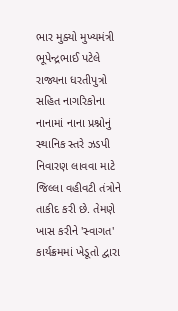ભાર મુક્યો મુખ્યમંત્રી ભૂપેન્દ્રભાઈ પટેલે રાજ્યના ધરતીપુત્રો સહિત નાગરિકોના નાનામાં નાના પ્રશ્નોનું સ્થાનિક સ્તરે ઝડપી નિવારણ લાવવા માટે જિલ્લા વહીવટી તંત્રોને તાકીદ કરી છે. તેમણે ખાસ કરીને 'સ્વાગત' કાર્યક્રમમાં ખેડૂતો દ્વારા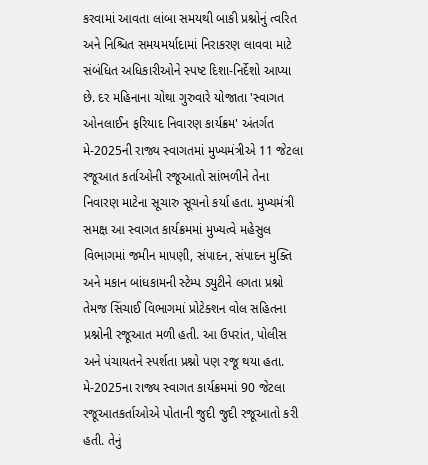કરવામાં આવતા લાંબા સમયથી બાકી પ્રશ્નોનું ત્વરિત અને નિશ્ચિત સમયમર્યાદામાં નિરાકરણ લાવવા માટે સંબંધિત અધિકારીઓને સ્પષ્ટ દિશા-નિર્દેશો આપ્યા છે. દર મહિનાના ચોથા ગુરુવારે યોજાતા 'સ્વાગત ઓનલાઈન ફરિયાદ નિવારણ કાર્યક્રમ' અંતર્ગત મે-2025ની રાજ્ય સ્વાગતમાં મુખ્યમંત્રીએ 11 જેટલા રજૂઆત કર્તાઓની રજૂઆતો સાંભળીને તેના નિવારણ માટેના સૂચારુ સૂચનો કર્યા હતા. મુખ્યમંત્રી સમક્ષ આ સ્વાગત કાર્યક્રમમાં મુખ્યત્વે મહેસુલ વિભાગમાં જમીન માપણી, સંપાદન, સંપાદન મુક્તિ અને મકાન બાંધકામની સ્ટેમ્પ ડ્યુટીને લગતા પ્રશ્નો તેમજ સિંચાઈ વિભાગમાં પ્રોટેક્શન વોલ સહિતના પ્રશ્નોની રજૂઆત મળી હતી. આ ઉપરાંત, પોલીસ અને પંચાયતને સ્પર્શતા પ્રશ્નો પણ રજૂ થયા હતા. મે-2025ના રાજ્ય સ્વાગત કાર્યક્રમમાં 90 જેટલા રજૂઆતકર્તાઓએ પોતાની જુદી જુદી રજૂઆતો કરી હતી. તેનું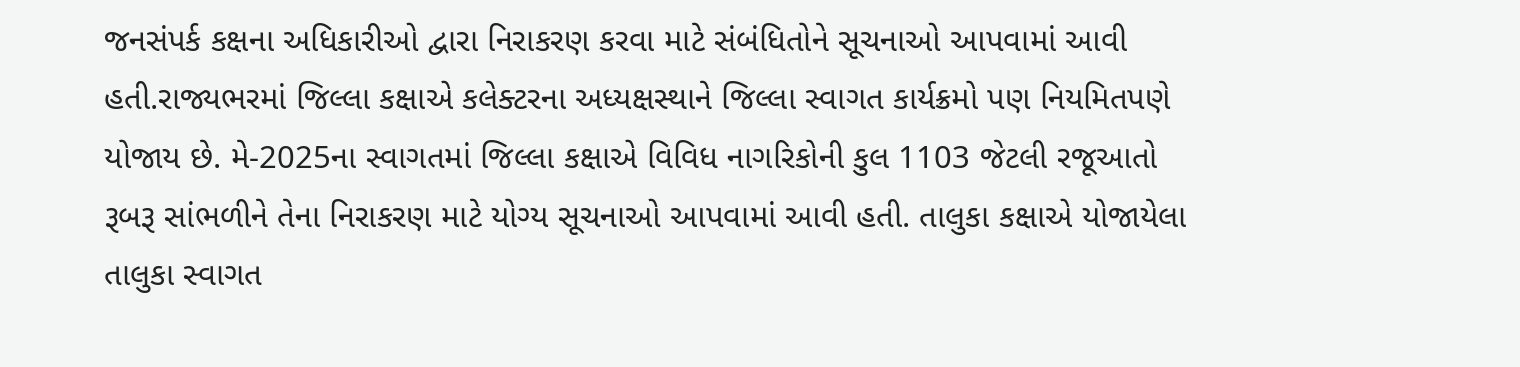જનસંપર્ક કક્ષના અધિકારીઓ દ્વારા નિરાકરણ કરવા માટે સંબંધિતોને સૂચનાઓ આપવામાં આવી હતી.રાજ્યભરમાં જિલ્લા કક્ષાએ કલેક્ટરના અધ્યક્ષસ્થાને જિલ્લા સ્વાગત કાર્યક્રમો પણ નિયમિતપણે યોજાય છે. મે-2025ના સ્વાગતમાં જિલ્લા કક્ષાએ વિવિધ નાગરિકોની કુલ 1103 જેટલી રજૂઆતો રૂબરૂ સાંભળીને તેના નિરાકરણ માટે યોગ્ય સૂચનાઓ આપવામાં આવી હતી. તાલુકા કક્ષાએ યોજાયેલા તાલુકા સ્વાગત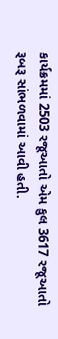કાર્યક્રમમાં 2503 રજૂઆતો એમ કુલ 3617 રજૂઆતો રૂબરૂ સાંભળવામાં આવી હતી.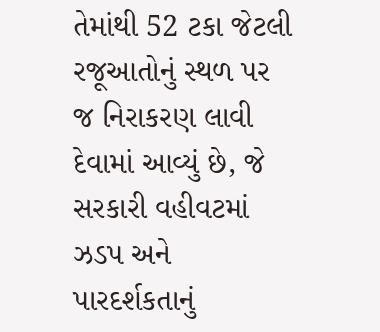તેમાંથી 52 ટકા જેટલી રજૂઆતોનું સ્થળ પર જ નિરાકરણ લાવી દેવામાં આવ્યું છે, જે સરકારી વહીવટમાં ઝડપ અને પારદર્શકતાનું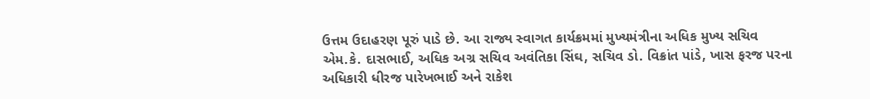ઉત્તમ ઉદાહરણ પૂરું પાડે છે. આ રાજ્ય સ્વાગત કાર્યક્રમમાં મુખ્યમંત્રીના અધિક મુખ્ય સચિવ એમ.કે. દાસભાઈ, અધિક અગ્ર સચિવ અવંતિકા સિંઘ, સચિવ ડો. વિક્રાંત પાંડે, ખાસ ફરજ પરના અધિકારી ધીરજ પારેખભાઈ અને રાકેશ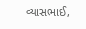વ્યાસભાઈ,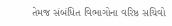તેમજ સંબંધિત વિભાગોના વરિષ્ઠ સચિવો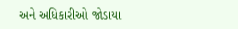અને અધિકારીઓ જોડાયા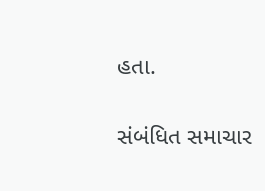હતા.

સંબંધિત સમાચાર